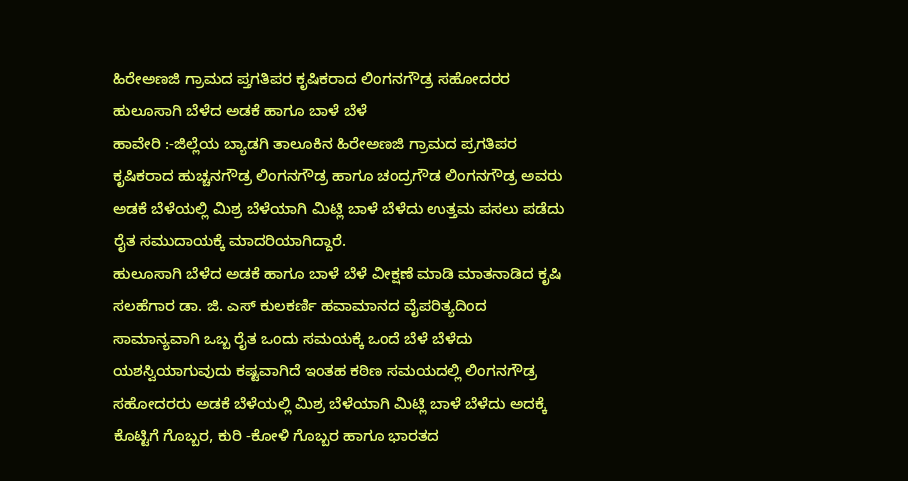ಹಿರೇಅಣಜಿ ಗ್ರಾಮದ ಪ್ತಗತಿಪರ ಕೃಷಿಕರಾದ ಲಿಂಗನಗೌಡ್ರ ಸಹೋದರರ ಹುಲೂಸಾಗಿ ಬೆಳೆದ ಅಡಕೆ ಹಾಗೂ ಬಾಳೆ ಬೆಳೆ
ಹಾವೇರಿ :-ಜಿಲ್ಲೆಯ ಬ್ಯಾಡಗಿ ತಾಲೂಕಿನ ಹಿರೇಅಣಜಿ ಗ್ರಾಮದ ಪ್ರಗತಿಪರ ಕೃಷಿಕರಾದ ಹುಚ್ಚನಗೌಡ್ರ ಲಿಂಗನಗೌಡ್ರ ಹಾಗೂ ಚಂದ್ರಗೌಡ ಲಿಂಗನಗೌಡ್ರ ಅವರು ಅಡಕೆ ಬೆಳೆಯಲ್ಲಿ ಮಿಶ್ರ ಬೆಳೆಯಾಗಿ ಮಿಟ್ಲಿ ಬಾಳೆ ಬೆಳೆದು ಉತ್ತಮ ಪಸಲು ಪಡೆದು ರೈತ ಸಮುದಾಯಕ್ಕೆ ಮಾದರಿಯಾಗಿದ್ದಾರೆ.
ಹುಲೂಸಾಗಿ ಬೆಳೆದ ಅಡಕೆ ಹಾಗೂ ಬಾಳೆ ಬೆಳೆ ವೀಕ್ಷಣೆ ಮಾಡಿ ಮಾತನಾಡಿದ ಕೃಷಿ ಸಲಹೆಗಾರ ಡಾ. ಜಿ. ಎಸ್ ಕುಲಕರ್ಣಿ ಹವಾಮಾನದ ವೈಪರಿತ್ಯದಿಂದ ಸಾಮಾನ್ಯವಾಗಿ ಒಬ್ಬ ರೈತ ಒಂದು ಸಮಯಕ್ಕೆ ಒಂದೆ ಬೆಳೆ ಬೆಳೆದು ಯಶಸ್ವಿಯಾಗುವುದು ಕಷ್ಟವಾಗಿದೆ ಇಂತಹ ಕಠಿಣ ಸಮಯದಲ್ಲಿ ಲಿಂಗನಗೌಡ್ರ ಸಹೋದರರು ಅಡಕೆ ಬೆಳೆಯಲ್ಲಿ ಮಿಶ್ರ ಬೆಳೆಯಾಗಿ ಮಿಟ್ಲಿ ಬಾಳೆ ಬೆಳೆದು ಅದಕ್ಕೆ ಕೊಟ್ಟಿಗೆ ಗೊಬ್ಬರ, ಕುರಿ -ಕೋಳಿ ಗೊಬ್ಬರ ಹಾಗೂ ಭಾರತದ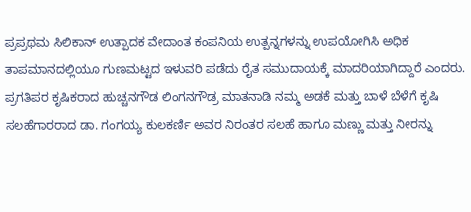ಪ್ರಪ್ರಥಮ ಸಿಲಿಕಾನ್ ಉತ್ಪಾದಕ ವೇದಾಂತ ಕಂಪನಿಯ ಉತ್ಪನ್ನಗಳನ್ನು ಉಪಯೋಗಿಸಿ ಅಧಿಕ ತಾಪಮಾನದಲ್ಲಿಯೂ ಗುಣಮಟ್ಟದ ಇಳುವರಿ ಪಡೆದು ರೈತ ಸಮುದಾಯಕ್ಕೆ ಮಾದರಿಯಾಗಿದ್ದಾರೆ ಎಂದರು.
ಪ್ರಗತಿಪರ ಕೃಷಿಕರಾದ ಹುಚ್ಚನಗೌಡ ಲಿಂಗನಗೌಡ್ರ ಮಾತನಾಡಿ ನಮ್ಮ ಅಡಕೆ ಮತ್ತು ಬಾಳೆ ಬೆಳೆಗೆ ಕೃಷಿ ಸಲಹೆಗಾರರಾದ ಡಾ. ಗಂಗಯ್ಯ ಕುಲಕರ್ಣಿ ಅವರ ನಿರಂತರ ಸಲಹೆ ಹಾಗೂ ಮಣ್ಣು ಮತ್ತು ನೀರನ್ನು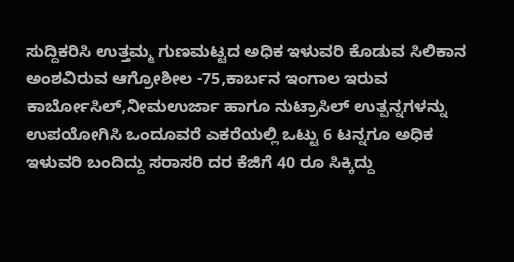ಸುದ್ದಿಕರಿಸಿ ಉತ್ತಮ್ಮ ಗುಣಮಟ್ಟದ ಅಧಿಕ ಇಳುವರಿ ಕೊಡುವ ಸಿಲಿಕಾನ ಅಂಶವಿರುವ ಆಗ್ರೋಶೀಲ -75,ಕಾರ್ಬನ ಇಂಗಾಲ ಇರುವ ಕಾರ್ಬೋಸಿಲ್,ನೀಮಉರ್ಜಾ ಹಾಗೂ ನುಟ್ರಾಸಿಲ್ ಉತ್ಪನ್ನಗಳನ್ನು ಉಪಯೋಗಿಸಿ ಒಂದೂವರೆ ಎಕರೆಯಲ್ಲಿ ಒಟ್ಟು 6 ಟನ್ನಗೂ ಅಧಿಕ ಇಳುವರಿ ಬಂದಿದ್ದು ಸರಾಸರಿ ದರ ಕೆಜಿಗೆ 40 ರೂ ಸಿಕ್ಕಿದ್ದು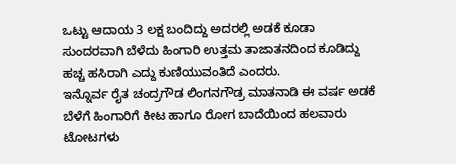ಒಟ್ಟು ಆದಾಯ 3 ಲಕ್ಷ ಬಂದಿದ್ದು ಅದರಲ್ಲಿ ಅಡಕೆ ಕೂಡಾ ಸುಂದರವಾಗಿ ಬೆಳೆದು ಹಿಂಗಾರಿ ಉತ್ತಮ ತಾಜಾತನದಿಂದ ಕೂಡಿದ್ದು ಹಚ್ಚ ಹಸಿರಾಗಿ ಎದ್ದು ಕುಣಿಯುವಂತಿದೆ ಎಂದರು.
ಇನ್ನೊರ್ವ ರೈತ ಚಂದ್ರಗೌಡ ಲಿಂಗನಗೌಡ್ರ ಮಾತನಾಡಿ ಈ ವರ್ಷ ಅಡಕೆ ಬೆಳೆಗೆ ಹಿಂಗಾರಿಗೆ ಕೀಟ ಹಾಗೂ ರೋಗ ಬಾದೆಯಿಂದ ಹಲವಾರು ಟೋಟಗಳು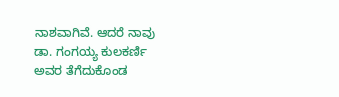ನಾಶವಾಗಿವೆ. ಆದರೆ ನಾವು ಡಾ. ಗಂಗಯ್ಯ ಕುಲಕರ್ಣಿ ಅವರ ತೆಗೆದುಕೊಂಡ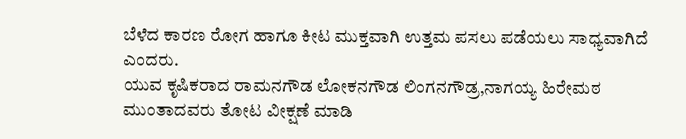ಬೆಳೆದ ಕಾರಣ ರೋಗ ಹಾಗೂ ಕೀಟ ಮುಕ್ತವಾಗಿ ಉತ್ತಮ ಪಸಲು ಪಡೆಯಲು ಸಾಧ್ಯವಾಗಿದೆ ಎಂದರು.
ಯುವ ಕೃಷಿಕರಾದ ರಾಮನಗೌಡ ಲೋಕನಗೌಡ ಲಿಂಗನಗೌಡ್ರ,ನಾಗಯ್ಯ ಹಿರೇಮಠ ಮುಂತಾದವರು ತೋಟ ವೀಕ್ಷಣೆ ಮಾಡಿ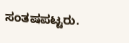ಸಂತಷಪಟ್ಟರು.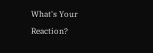What's Your Reaction?